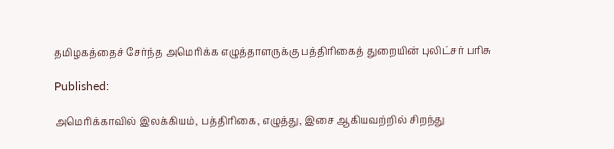தமிழகத்தைச் சேர்ந்த அமெரிக்க எழுத்தாளருக்கு பத்திரிகைத் துறையின் புலிட்சர் பரிசு

Published:

அமெரிக்காவில் இலக்கியம், பத்திரிகை, எழுத்து, இசை ஆகியவற்றில் சிறந்து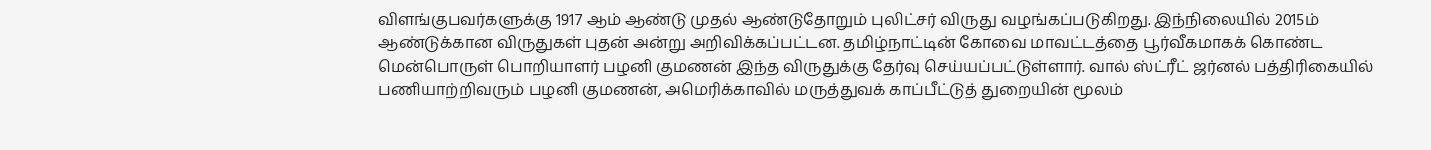விளங்குபவர்களுக்கு 1917 ஆம் ஆண்டு முதல் ஆண்டுதோறும் புலிட்சர் விருது வழங்கப்படுகிறது. இந்நிலையில் 2015ம் ஆண்டுக்கான விருதுகள் புதன் அன்று அறிவிக்கப்பட்டன. தமிழ்நாட்டின் கோவை மாவட்டத்தை பூர்வீகமாகக் கொண்ட மென்பொருள் பொறியாளர் பழனி குமணன் இந்த விருதுக்கு தேர்வு செய்யப்பட்டுள்ளார். வால் ஸ்ட்ரீட் ஜர்னல் பத்திரிகையில் பணியாற்றிவரும் பழனி குமணன், அமெரிக்காவில் மருத்துவக் காப்பீட்டுத் துறையின் மூலம்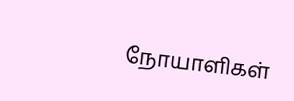நோயாளிகள்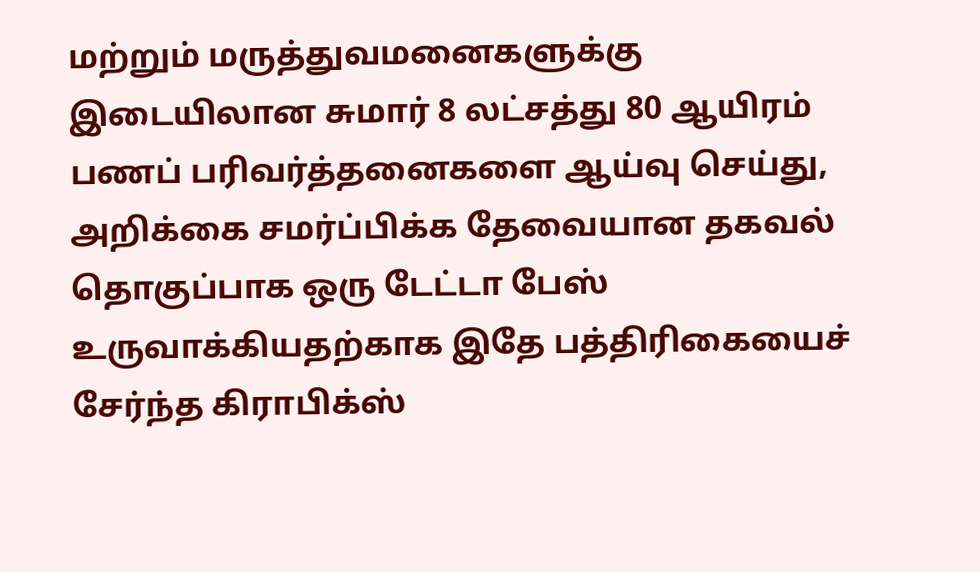மற்றும் மருத்துவமனைகளுக்கு இடையிலான சுமார் 8 லட்சத்து 80 ஆயிரம் பணப் பரிவர்த்தனைகளை ஆய்வு செய்து, அறிக்கை சமர்ப்பிக்க தேவையான தகவல் தொகுப்பாக ஒரு டேட்டா பேஸ் உருவாக்கியதற்காக இதே பத்திரிகையைச் சேர்ந்த கிராபிக்ஸ்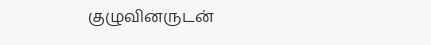குழுவினருடன்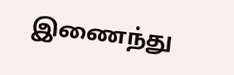இணைந்து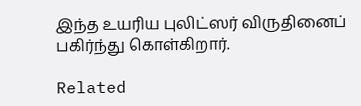இந்த உயரிய புலிட்ஸர் விருதினைப் பகிர்ந்து கொள்கிறார்.

Related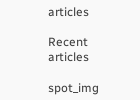articles

Recent articles

spot_img